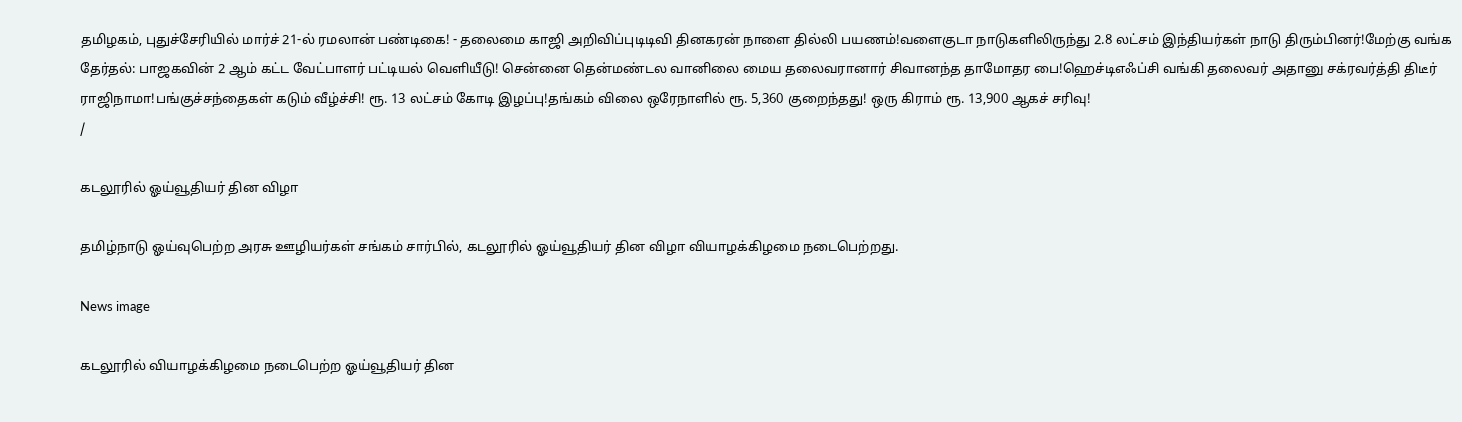தமிழகம், புதுச்சேரியில் மார்ச் 21-ல் ரமலான் பண்டிகை! - தலைமை காஜி அறிவிப்புடிடிவி தினகரன் நாளை தில்லி பயணம்!வளைகுடா நாடுகளிலிருந்து 2.8 லட்சம் இந்தியர்கள் நாடு திரும்பினர்!மேற்கு வங்க தேர்தல்: பாஜகவின் 2 ஆம் கட்ட வேட்பாளர் பட்டியல் வெளியீடு! சென்னை தென்மண்டல வானிலை மைய தலைவரானார் சிவானந்த தாமோதர பை!ஹெச்டிஎஃப்சி வங்கி தலைவர் அதானு சக்ரவர்த்தி திடீர் ராஜிநாமா!பங்குச்சந்தைகள் கடும் வீழ்ச்சி! ரூ. 13 லட்சம் கோடி இழப்பு!தங்கம் விலை ஒரேநாளில் ரூ. 5,360 குறைந்தது! ஒரு கிராம் ரூ. 13,900 ஆகச் சரிவு!
/

கடலூரில் ஓய்வூதியர் தின விழா

தமிழ்நாடு ஓய்வுபெற்ற அரசு ஊழியர்கள் சங்கம் சார்பில், கடலூரில் ஓய்வூதியர் தின விழா வியாழக்கிழமை நடைபெற்றது.

News image

கடலூரில் வியாழக்கிழமை நடைபெற்ற ஓய்வூதியர் தின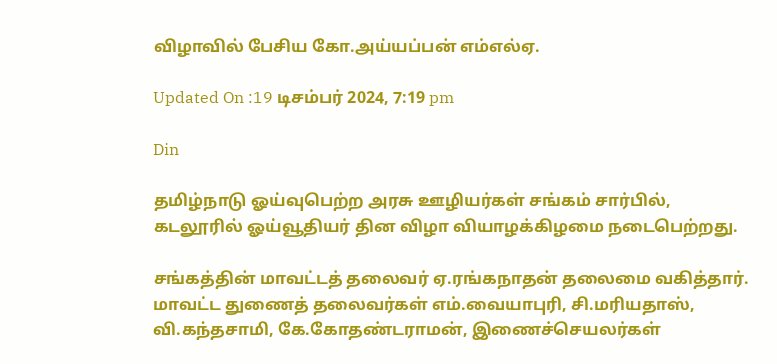விழாவில் பேசிய கோ.அய்யப்பன் எம்எல்ஏ.

Updated On :19 டிசம்பர் 2024, 7:19 pm

Din

தமிழ்நாடு ஓய்வுபெற்ற அரசு ஊழியர்கள் சங்கம் சார்பில், கடலூரில் ஓய்வூதியர் தின விழா வியாழக்கிழமை நடைபெற்றது.

சங்கத்தின் மாவட்டத் தலைவர் ஏ.ரங்கநாதன் தலைமை வகித்தார். மாவட்ட துணைத் தலைவர்கள் எம்.வையாபுரி, சி.மரியதாஸ், வி.கந்தசாமி, கே.கோதண்டராமன், இணைச்செயலர்கள்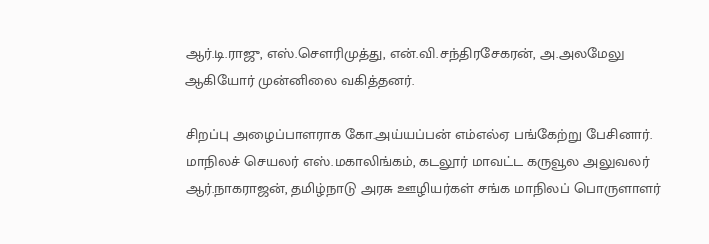ஆர்.டி.ராஜு, எஸ்.சௌரிமுத்து, என்.வி.சந்திரசேகரன், அ.அலமேலு ஆகியோர் முன்னிலை வகித்தனர்.

சிறப்பு அழைப்பாளராக கோ.அய்யப்பன் எம்எல்ஏ பங்கேற்று பேசினார். மாநிலச் செயலர் எஸ்.மகாலிங்கம், கடலூர் மாவட்ட கருவூல அலுவலர் ஆர்.நாகராஜன், தமிழ்நாடு அரசு ஊழியர்கள் சங்க மாநிலப் பொருளாளர்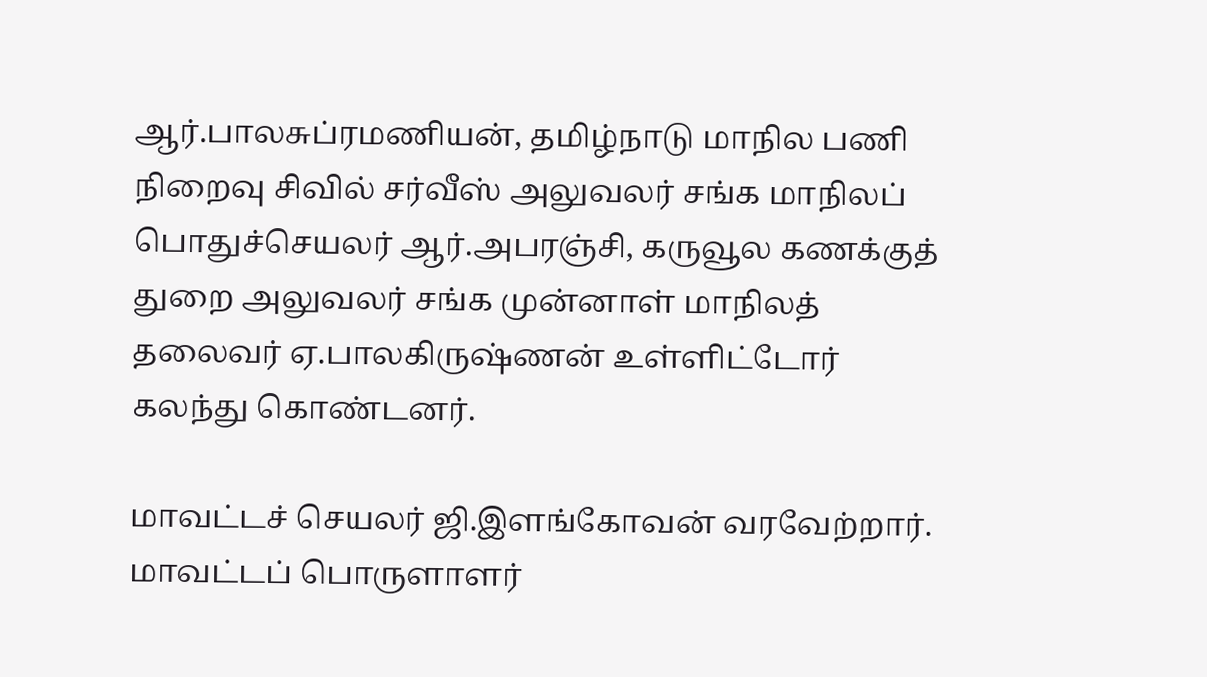ஆர்.பாலசுப்ரமணியன், தமிழ்நாடு மாநில பணி நிறைவு சிவில் சர்வீஸ் அலுவலர் சங்க மாநிலப் பொதுச்செயலர் ஆர்.அபரஞ்சி, கருவூல கணக்குத் துறை அலுவலர் சங்க முன்னாள் மாநிலத் தலைவர் ஏ.பாலகிருஷ்ணன் உள்ளிட்டோர் கலந்து கொண்டனர்.

மாவட்டச் செயலர் ஜி.இளங்கோவன் வரவேற்றார். மாவட்டப் பொருளாளர்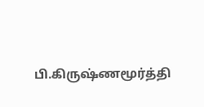பி.கிருஷ்ணமூர்த்தி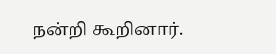நன்றி கூறினார்.